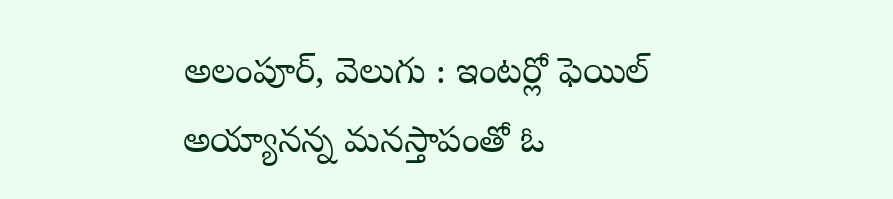అలంపూర్, వెలుగు : ఇంటర్లో ఫెయిల్ అయ్యానన్న మనస్తాపంతో ఓ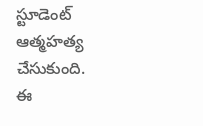స్టూడెంట్ ఆత్మహత్య చేసుకుంది. ఈ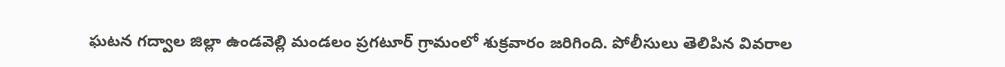ఘటన గద్వాల జిల్లా ఉండవెల్లి మండలం ప్రగటూర్ గ్రామంలో శుక్రవారం జరిగింది. పోలీసులు తెలిపిన వివరాల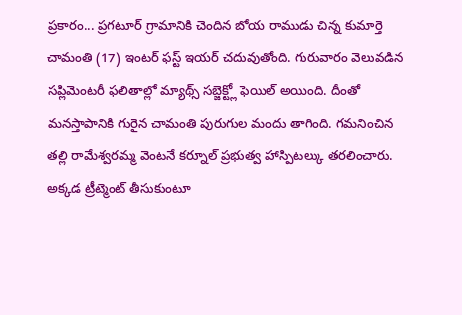ప్రకారం... ప్రగటూర్ గ్రామానికి చెందిన బోయ రాముడు చిన్న కుమార్తె చామంతి (17) ఇంటర్ ఫస్ట్ ఇయర్ చదువుతోంది. గురువారం వెలువడిన సప్లిమెంటరీ ఫలితాల్లో మ్యాథ్స్ సబ్జెక్ట్లో ఫెయిల్ అయింది. దీంతో మనస్తాపానికి గురైన చామంతి పురుగుల మందు తాగింది. గమనించిన తల్లి రామేశ్వరమ్మ వెంటనే కర్నూల్ ప్రభుత్వ హాస్పిటల్కు తరలించారు. అక్కడ ట్రీట్మెంట్ తీసుకుంటూ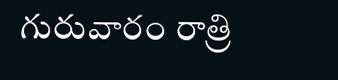గురువారం రాత్రి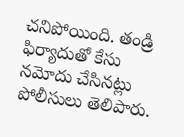చనిపోయింది. తండ్రి ఫిర్యాదుతో కేసు నమోదు చేసినట్లు పోలీసులు తెలిపారు.